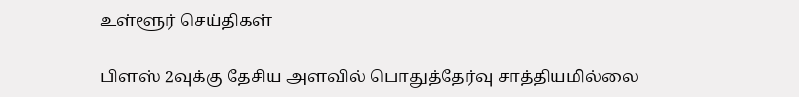உள்ளூர் செய்திகள்

பிளஸ் 2வுக்கு தேசிய அளவில் பொதுத்தேர்வு சாத்தியமில்லை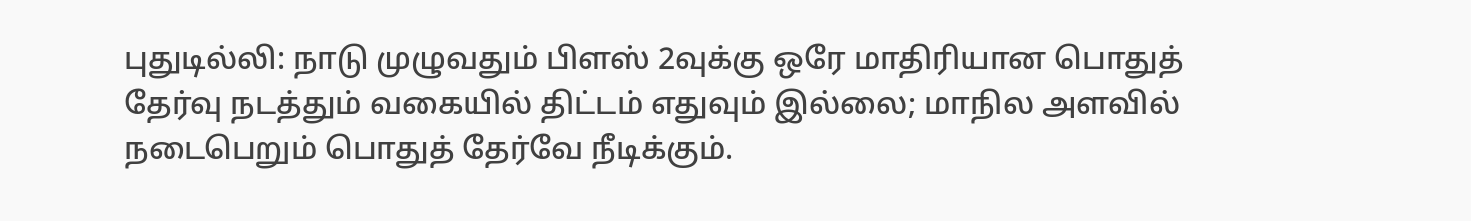புதுடில்லி: நாடு முழுவதும் பிளஸ் 2வுக்கு ஒரே மாதிரியான பொதுத் தேர்வு நடத்தும் வகையில் திட்டம் எதுவும் இல்லை; மாநில அளவில் நடைபெறும் பொதுத் தேர்வே நீடிக்கும்.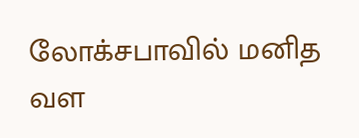லோக்சபாவில் மனித வள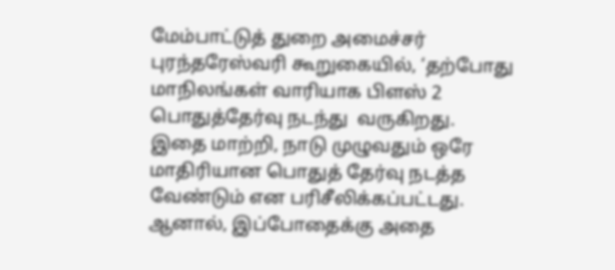மேம்பாட்டுத் துறை அமைச்சர் புரந்தரேஸ்வரி கூறுகையில், ‘தற்போது  மாநிலங்கள் வாரியாக பிளஸ் 2 பொதுத்தேர்வு நடந்து  வருகிறது. இதை மாற்றி, நாடு முழுவதும் ஒரே மாதிரியான பொதுத் தேர்வு நடத்த வேண்டும் என பரிசீலிக்கப்பட்டது. ஆனால், இப்போதைக்கு அதை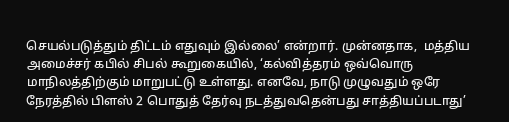செயல்படுத்தும் திட்டம் எதுவும் இல்லை’ என்றார். முன்னதாக,  மத்திய அமைச்சர் கபில் சிபல் கூறுகையில், ‘கல்வித்தரம் ஒவ்வொரு மாநிலத்திற்கும் மாறுபட்டு உள்ளது. எனவே, நாடு முழுவதும் ஒரே நேரத்தில் பிளஸ் 2 பொதுத் தேர்வு நடத்துவதென்பது சாத்தியப்படாது’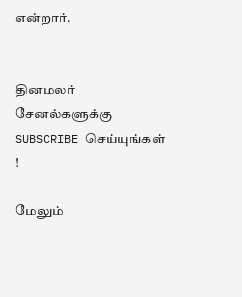என்றார்.


தினமலர் சேனல்களுக்கு SUBSCRIBE செய்யுங்கள் !

மேலும்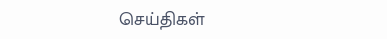செய்திகள்